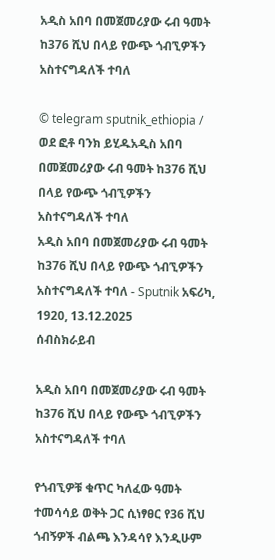አዲስ አበባ በመጀመሪያው ሩብ ዓመት ከ376 ሺህ በላይ የውጭ ጎብኚዎችን አስተናግዳለች ተባለ

© telegram sputnik_ethiopia / ወደ ፎቶ ባንክ ይሂዱአዲስ አበባ በመጀመሪያው ሩብ ዓመት ከ376 ሺህ በላይ የውጭ ጎብኚዎችን አስተናግዳለች ተባለ
አዲስ አበባ በመጀመሪያው ሩብ ዓመት ከ376 ሺህ በላይ የውጭ ጎብኚዎችን አስተናግዳለች ተባለ - Sputnik አፍሪካ, 1920, 13.12.2025
ሰብስክራይብ

አዲስ አበባ በመጀመሪያው ሩብ ዓመት ከ376 ሺህ በላይ የውጭ ጎብኚዎችን አስተናግዳለች ተባለ

የጎብኚዎቹ ቁጥር ካለፈው ዓመት ተመሳሳይ ወቅት ጋር ሲነፃፀር የ36 ሺህ ጎብኝዎች ብልጫ እንዳሳየ እንዲሁም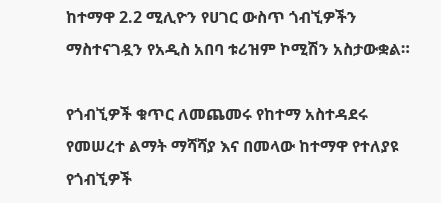ከተማዋ 2.2 ሚሊዮን የሀገር ውስጥ ጎብኚዎችን ማስተናገዷን የአዲስ አበባ ቱሪዝም ኮሚሽን አስታውቋል።

የጎብኚዎች ቁጥር ለመጨመሩ የከተማ አስተዳደሩ የመሠረተ ልማት ማሻሻያ እና በመላው ከተማዋ የተለያዩ የጎብኚዎች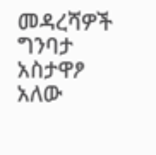መዳረሻዎች ግንባታ አስታዋፆ አለው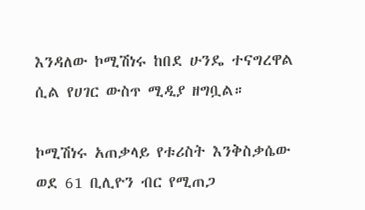እንዳለው ኮሚሽነሩ ከበደ ሁንዴ ተናግረዋል ሲል የሀገር ውስጥ ሚዲያ ዘግቧል።

ኮሚሽነሩ አጠቃላይ የቱሪስት እንቅስቃሴው ወደ 61 ቢሊዮን ብር የሚጠጋ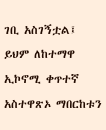ገቢ አስገኝቷል፤ ይህም ለከተማዋ ኢኮኖሚ ቀጥተኛ አስተዋጽኦ ማበርከቱን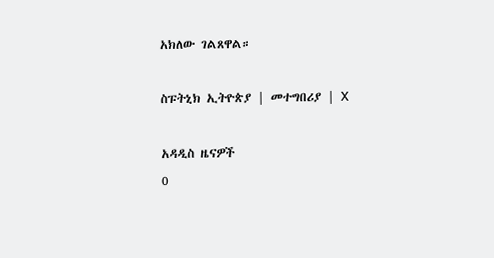አክለው ገልጸዋል።

ስፑትኒክ ኢትዮጵያ | መተግበሪያ | X

አዳዲስ ዜናዎች
0